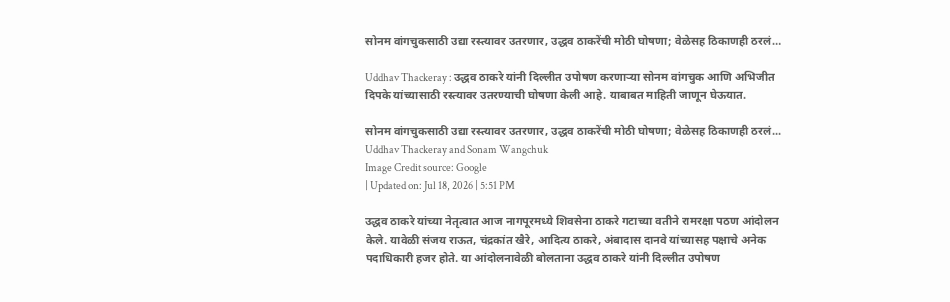सोनम वांगचुकसाठी उद्या रस्त्यावर उतरणार, उद्धव ठाकरेंची मोठी घोषणा; वेळेसह ठिकाणही ठरलं…

Uddhav Thackeray : उद्धव ठाकरे यांनी दिल्लीत उपोषण करणाऱ्या सोनम वांगचुक आणि अभिजीत दिपके यांच्यासाठी रस्त्यावर उतरण्याची घोषणा केली आहे. याबाबत माहिती जाणून घेऊयात.

सोनम वांगचुकसाठी उद्या रस्त्यावर उतरणार, उद्धव ठाकरेंची मोठी घोषणा; वेळेसह ठिकाणही ठरलं...
Uddhav Thackeray and Sonam Wangchuk
Image Credit source: Google
| Updated on: Jul 18, 2026 | 5:51 PM

उद्धव ठाकरे यांच्या नेतृत्वात आज नागपूरमध्ये शिवसेना ठाकरे गटाच्या वतीने रामरक्षा पठण आंदोलन केले. यावेळी संजय राऊत, चंद्रकांत खैरे, आदित्य ठाकरे, अंबादास दानवे यांच्यासह पक्षाचे अनेक पदाधिकारी हजर होते. या आंदोलनावेळी बोलताना उद्धव ठाकरे यांनी दिल्लीत उपोषण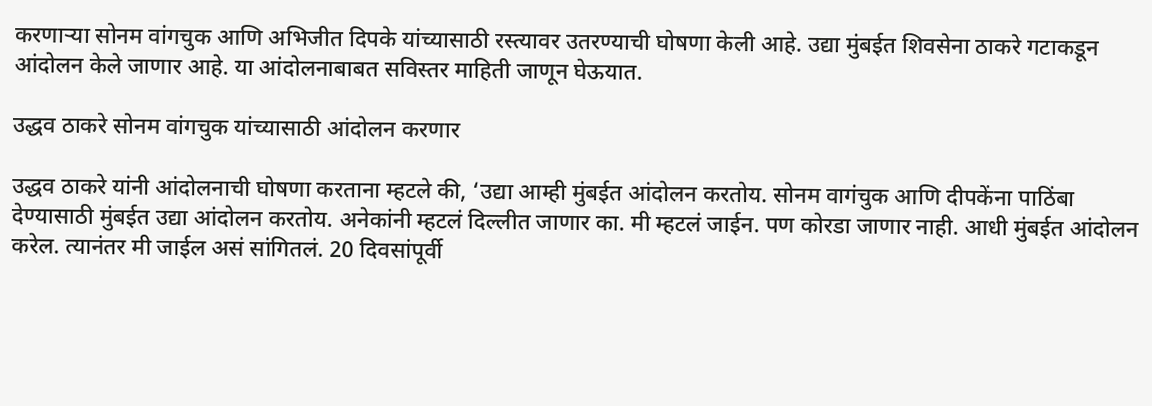करणाऱ्या सोनम वांगचुक आणि अभिजीत दिपके यांच्यासाठी रस्त्यावर उतरण्याची घोषणा केली आहे. उद्या मुंबईत शिवसेना ठाकरे गटाकडून आंदोलन केले जाणार आहे. या आंदोलनाबाबत सविस्तर माहिती जाणून घेऊयात.

उद्धव ठाकरे सोनम वांगचुक यांच्यासाठी आंदोलन करणार

उद्धव ठाकरे यांनी आंदोलनाची घोषणा करताना म्हटले की, ‘उद्या आम्ही मुंबईत आंदोलन करतोय. सोनम वागंचुक आणि दीपकेंना पाठिंबा देण्यासाठी मुंबईत उद्या आंदोलन करतोय. अनेकांनी म्हटलं दिल्लीत जाणार का. मी म्हटलं जाईन. पण कोरडा जाणार नाही. आधी मुंबईत आंदोलन करेल. त्यानंतर मी जाईल असं सांगितलं. 20 दिवसांपूर्वी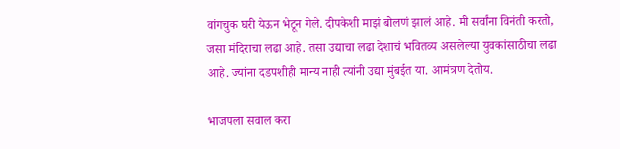वांगचुक घरी येऊन भेटून गेले. दीपकेशी माझं बोलणं झालं आहे. मी सर्वांना विनंती करतो, जसा मंदिराचा लढा आहे. तसा उद्याचा लढा देशाचं भवितव्य असलेल्या युवकांसाठीचा लढा आहे. ज्यांना दडपशीही मान्य नाही त्यांनी उद्या मुंबईत या. आमंत्रण देतोय.

भाजपला सवाल करा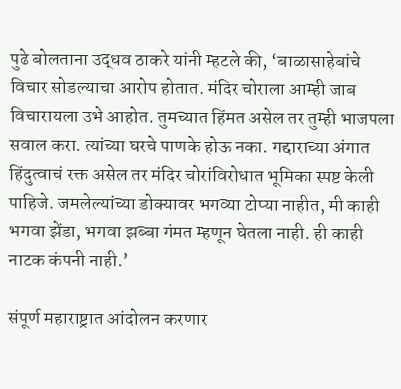पुढे बोलताना उद्धव ठाकरे यांनी म्हटले की, ‘बाळासाहेबांचे विचार सोडल्याचा आरोप होतात. मंदिर चोराला आम्ही जाब विचारायला उभे आहोत. तुमच्यात हिंमत असेल तर तुम्ही भाजपला सवाल करा. त्यांच्या घरचे पाणके होऊ नका. गद्दाराच्या अंगात हिंदुत्वाचं रक्त असेल तर मंदिर चोरांविरोधात भूमिका स्पष्ट केली पाहिजे. जमलेल्यांच्या डोक्यावर भगव्या टोप्या नाहीत, मी काही भगवा झेंडा, भगवा झब्बा गंमत म्हणून घेतला नाही. ही काही नाटक कंपनी नाही.’

संपूर्ण महाराष्ट्रात आंदोलन करणार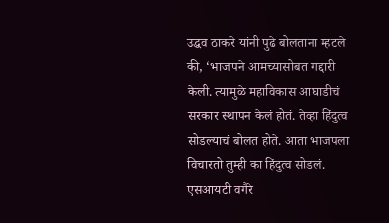उद्धव ठाकरे यांनी पुढे बोलताना म्हटले की, ‘भाजपने आमच्यासोबत गद्दारी केली. त्यामुळे महाविकास आघाडीचं सरकार स्थापन केलं होतं. तेव्हा हिंदुत्व सोडल्याचं बोलत होते. आता भाजपला विचारतो तुम्ही का हिंदुत्व सोडलं. एसआयटी वगैरे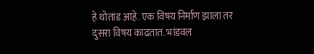हे थोतांड आहे. एक विषय निर्माण झाला तर दुसरा विषय काढतात. भांडवल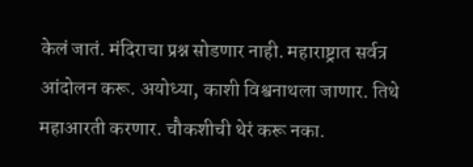केलं जातं. मंदिराचा प्रश्न सोडणार नाही. महाराष्ट्रात सर्वत्र आंदोलन करू. अयोध्या, काशी विश्वनाथला जाणार. तिथे महाआरती करणार. चौकशीची थेरं करू नका.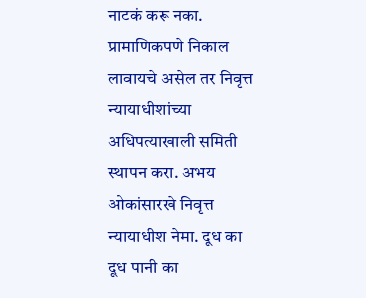नाटकं करू नका. प्रामाणिकपणे निकाल लावायचे असेल तर निवृत्त न्यायाधीशांच्या अधिपत्याखाली समिती स्थापन करा. अभय ओकांसारखे निवृत्त न्यायाधीश नेमा. दूध का दूध पानी का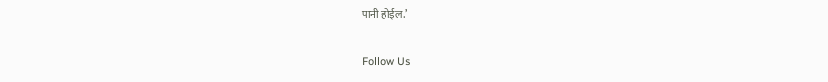पानी होईल.’

Follow Us